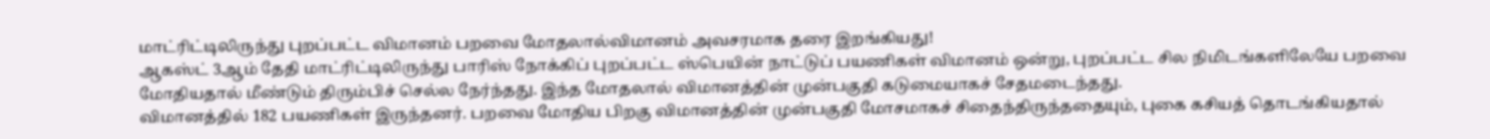மாட்ரிட்டிலிருந்து புறப்பட்ட விமானம் பறவை மோதலால்விமானம் அவசரமாக தரை இறங்கியது!
ஆகஸ்ட் 3ஆம் தேதி மாட்ரிட்டிலிருந்து பாரிஸ் நோக்கிப் புறப்பட்ட ஸ்பெயின் நாட்டுப் பயணிகள் விமானம் ஒன்று, புறப்பட்ட சில நிமிடங்களிலேயே பறவை மோதியதால் மீண்டும் திரும்பிச் செல்ல நேர்ந்தது. இந்த மோதலால் விமானத்தின் முன்பகுதி கடுமையாகச் சேதமடைந்தது.
விமானத்தில் 182 பயணிகள் இருந்தனர். பறவை மோதிய பிறகு விமானத்தின் முன்பகுதி மோசமாகச் சிதைந்திருந்ததையும், புகை கசியத் தொடங்கியதால்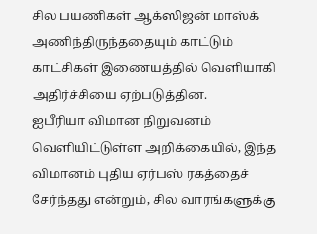சில பயணிகள் ஆக்ஸிஜன் மாஸ்க்
அணிந்திருந்ததையும் காட்டும் காட்சிகள் இணையத்தில் வெளியாகி அதிர்ச்சியை ஏற்படுத்தின.
ஐபீரியா விமான நிறுவனம் வெளியிட்டுள்ள அறிக்கையில், இந்த விமானம் புதிய ஏர்பஸ் ரகத்தைச் சேர்ந்தது என்றும், சில வாரங்களுக்கு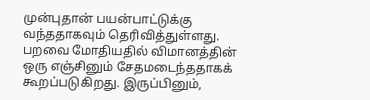முன்புதான் பயன்பாட்டுக்கு வந்ததாகவும் தெரிவித்துள்ளது.
பறவை மோதியதில் விமானத்தின் ஒரு எஞ்சினும் சேதமடைந்ததாகக் கூறப்படுகிறது. இருப்பினும்,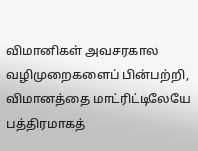விமானிகள் அவசரகால வழிமுறைகளைப் பின்பற்றி, விமானத்தை மாட்ரிட்டிலேயே பத்திரமாகத்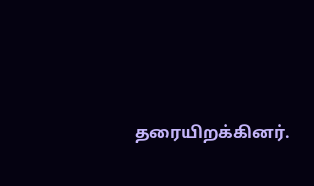தரையிறக்கினர்.